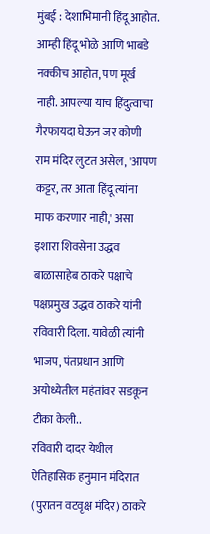मुंबई : देशाभिमानी हिंदू आहोत. आम्ही हिंदू भोळे आणि भाबडे नक्कीच आहोत, पण मूर्ख नाही. आपल्या याच हिंदुत्वाचा गैरफायदा घेऊन जर कोणी राम मंदिर लुटत असेल, 'आपण कट्टर, तर आता हिंदू त्यांना माफ करणार नाही,' असा इशारा शिवसेना उद्धव बाळासाहेब ठाकरे पक्षाचे पक्षप्रमुख उद्धव ठाकरे यांनी रविवारी दिला. यावेळी त्यांनी भाजप, पंतप्रधान आणि अयोध्येतील महंतांवर सडकून टीका केली..
रविवारी दादर येथील ऐतिहासिक हनुमान मंदिरात (पुरातन वटवृक्ष मंदिर) ठाकरे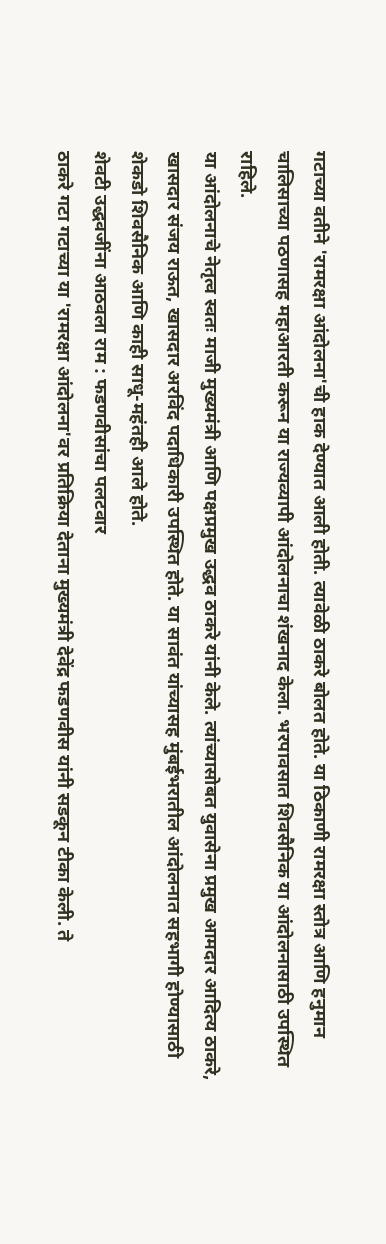गटाच्या वतीने 'रामरक्षा आंदोलना'ची हाक देण्यात आली होती. त्यावेळी ठाकरे बोलत होते. या ठिकाणी रामरक्षा स्तोत्र आणि हनुमान चालिसाच्या पठणासह महाआरती करून या राज्यव्यापी आंदोलनाचा शंखनाद केला. भरपावसात शिवसैनिक या आंदोलनासाठी उपस्थित राहिले.
या आंदोलनाचे नेतृत्व स्वतः माजी मुख्यमंत्री आणि पक्षप्रमुख उद्धव ठाकरे यांनी केले. त्यांच्यासोबत युवासेना प्रमुख आमदार आदित्य ठाकरे, खासदार संजय राऊत, खासदार अरविंद पदाधिकारी उपस्थित होते. या सावंत यांच्यासह मुंबईभरातील आंदोलनात सहभागी होण्यासाठी शेकडो शिवसैनिक आणि काही साधू-महंतही आले होते.
शेवटी उद्धवजींना आठवला राम : फडणवीसांचा पलटवार
ठाकरे गटा गटाच्या या 'रामरक्षा आंदोलना'वर प्रतिक्रिया देताना मुख्यमंत्री देवेंद्र फडणवीस यांनी सडकून टीका केली. ते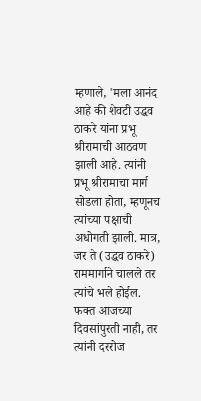म्हणाले, 'मला आनंद आहे की शेवटी उद्धव ठाकरे यांना प्रभू श्रीरामाची आठवण झाली आहे. त्यांनी प्रभू श्रीरामाचा मार्ग सोडला होता, म्हणूनच त्यांच्या पक्षाची अधोगती झाली. मात्र, जर ते (उद्धव ठाकरे) राममार्गाने चालले तर त्यांचे भले होईल. फक्त आजच्या दिवसांपुरती नाही, तर त्यांनी दररोज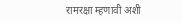रामरक्षा म्हणावी अशी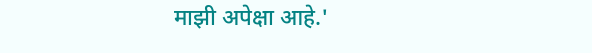माझी अपेक्षा आहे.'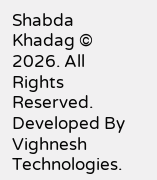Shabda Khadag © 2026. All Rights Reserved.
Developed By Vighnesh Technologies.